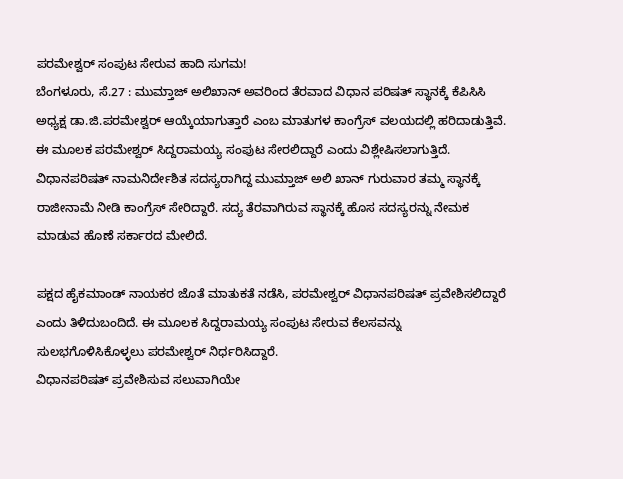ಪರಮೇಶ್ವರ್ ಸಂಪುಟ ಸೇರುವ ಹಾದಿ ಸುಗಮ!
ಬೆಂಗಳೂರು, ಸೆ.27 : ಮುಮ್ತಾಜ್ ಅಲಿಖಾನ್ ಅವರಿಂದ ತೆರವಾದ ವಿಧಾನ ಪರಿಷತ್ ಸ್ಥಾನಕ್ಕೆ ಕೆಪಿಸಿಸಿ ಅಧ್ಯಕ್ಷ ಡಾ.ಜಿ.ಪರಮೇಶ್ವರ್ ಆಯ್ಕೆಯಾಗುತ್ತಾರೆ ಎಂಬ ಮಾತುಗಳ ಕಾಂಗ್ರೆಸ್ ವಲಯದಲ್ಲಿ ಹರಿದಾಡುತ್ತಿವೆ. ಈ ಮೂಲಕ ಪರಮೇಶ್ವರ್ ಸಿದ್ದರಾಮಯ್ಯ ಸಂಪುಟ ಸೇರಲಿದ್ದಾರೆ ಎಂದು ವಿಶ್ಲೇಷಿಸಲಾಗುತ್ತಿದೆ.
ವಿಧಾನಪರಿಷತ್ ನಾಮನಿರ್ದೇಶಿತ ಸದಸ್ಯರಾಗಿದ್ದ ಮುಮ್ತಾಜ್ ಅಲಿ ಖಾನ್ ಗುರುವಾರ ತಮ್ಮ ಸ್ಥಾನಕ್ಕೆ ರಾಜೀನಾಮೆ ನೀಡಿ ಕಾಂಗ್ರೆಸ್ ಸೇರಿದ್ದಾರೆ. ಸದ್ಯ ತೆರವಾಗಿರುವ ಸ್ಥಾನಕ್ಕೆ ಹೊಸ ಸದಸ್ಯರನ್ನು ನೇಮಕ ಮಾಡುವ ಹೊಣೆ ಸರ್ಕಾರದ ಮೇಲಿದೆ.

ಪಕ್ಷದ ಹೈಕಮಾಂಡ್ ನಾಯಕರ ಜೊತೆ ಮಾತುಕತೆ ನಡೆಸಿ, ಪರಮೇಶ್ವರ್ ವಿಧಾನಪರಿಷತ್ ಪ್ರವೇಶಿಸಲಿದ್ದಾರೆ ಎಂದು ತಿಳಿದುಬಂದಿದೆ. ಈ ಮೂಲಕ ಸಿದ್ದರಾಮಯ್ಯ ಸಂಪುಟ ಸೇರುವ ಕೆಲಸವನ್ನು ಸುಲಭಗೊಳಿಸಿಕೊಳ್ಳಲು ಪರಮೇಶ್ವರ್ ನಿರ್ಧರಿಸಿದ್ದಾರೆ.
ವಿಧಾನಪರಿಷತ್ ಪ್ರವೇಶಿಸುವ ಸಲುವಾಗಿಯೇ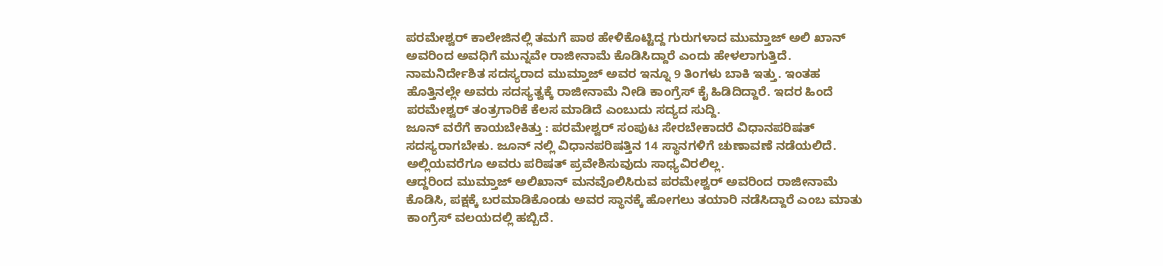ಪರಮೇಶ್ವರ್ ಕಾಲೇಜಿನಲ್ಲಿ ತಮಗೆ ಪಾಠ ಹೇಳಿಕೊಟ್ಟಿದ್ದ ಗುರುಗಳಾದ ಮುಮ್ತಾಜ್ ಅಲಿ ಖಾನ್ ಅವರಿಂದ ಅವಧಿಗೆ ಮುನ್ನವೇ ರಾಜೀನಾಮೆ ಕೊಡಿಸಿದ್ದಾರೆ ಎಂದು ಹೇಳಲಾಗುತ್ತಿದೆ.
ನಾಮನಿರ್ದೇಶಿತ ಸದಸ್ಯರಾದ ಮುಮ್ತಾಜ್ ಅವರ ಇನ್ನೂ 9 ತಿಂಗಳು ಬಾಕಿ ಇತ್ತು. ಇಂತಹ ಹೊತ್ತಿನಲ್ಲೇ ಅವರು ಸದಸ್ಯತ್ವಕ್ಕೆ ರಾಜೀನಾಮೆ ನೀಡಿ ಕಾಂಗ್ರೆಸ್ ಕೈ ಹಿಡಿದಿದ್ದಾರೆ. ಇದರ ಹಿಂದೆ ಪರಮೇಶ್ವರ್ ತಂತ್ರಗಾರಿಕೆ ಕೆಲಸ ಮಾಡಿದೆ ಎಂಬುದು ಸದ್ಯದ ಸುದ್ದಿ.
ಜೂನ್ ವರೆಗೆ ಕಾಯಬೇಕಿತ್ತು : ಪರಮೇಶ್ವರ್ ಸಂಪುಟ ಸೇರಬೇಕಾದರೆ ವಿಧಾನಪರಿಷತ್ ಸದಸ್ಯರಾಗಬೇಕು. ಜೂನ್ ನಲ್ಲಿ ವಿಧಾನಪರಿಷತ್ತಿನ 14 ಸ್ಥಾನಗಳಿಗೆ ಚುಣಾವಣೆ ನಡೆಯಲಿದೆ. ಅಲ್ಲಿಯವರೆಗೂ ಅವರು ಪರಿಷತ್ ಪ್ರವೇಶಿಸುವುದು ಸಾಧ್ಯವಿರಲಿಲ್ಲ.
ಆದ್ದರಿಂದ ಮುಮ್ತಾಜ್ ಅಲಿಖಾನ್ ಮನವೊಲಿಸಿರುವ ಪರಮೇಶ್ವರ್ ಅವರಿಂದ ರಾಜೀನಾಮೆ ಕೊಡಿಸಿ, ಪಕ್ಷಕ್ಕೆ ಬರಮಾಡಿಕೊಂಡು ಅವರ ಸ್ಥಾನಕ್ಕೆ ಹೋಗಲು ತಯಾರಿ ನಡೆಸಿದ್ದಾರೆ ಎಂಬ ಮಾತು ಕಾಂಗ್ರೆಸ್ ವಲಯದಲ್ಲಿ ಹಬ್ಬಿದೆ.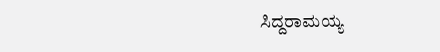ಸಿದ್ದರಾಮಯ್ಯ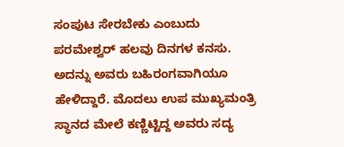ಸಂಪುಟ ಸೇರಬೇಕು ಎಂಬುದು ಪರಮೇಶ್ವರ್ ಹಲವು ದಿನಗಳ ಕನಸು. ಅದನ್ನು ಅವರು ಬಹಿರಂಗವಾಗಿಯೂ ಹೇಳಿದ್ದಾರೆ. ಮೊದಲು ಉಪ ಮುಖ್ಯಮಂತ್ರಿ ಸ್ಥಾನದ ಮೇಲೆ ಕಣ್ಣಿಟ್ಟಿದ್ದ ಅವರು ಸದ್ಯ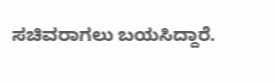ಸಚಿವರಾಗಲು ಬಯಸಿದ್ದಾರೆ.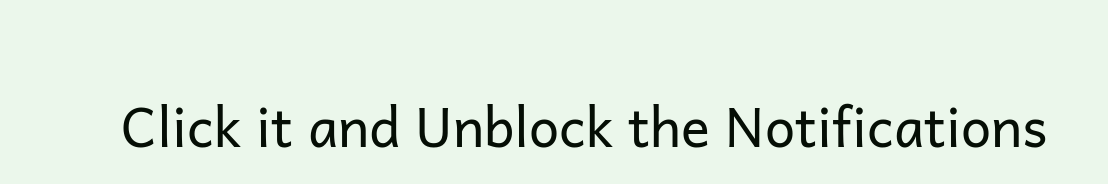Click it and Unblock the Notifications